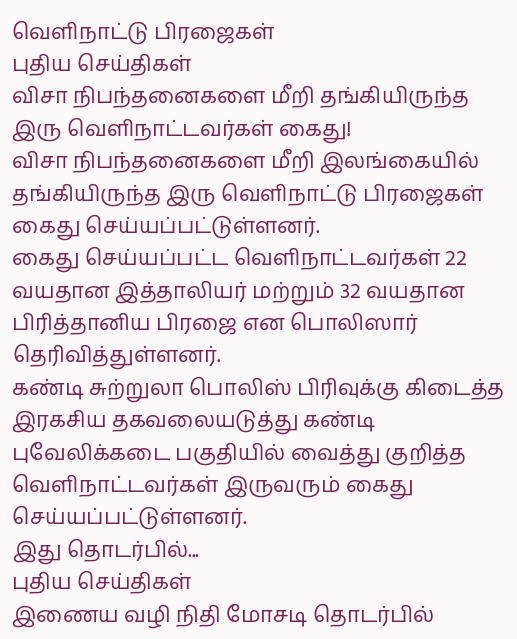வெளிநாட்டு பிரஜைகள்
புதிய செய்திகள்
விசா நிபந்தனைகளை மீறி தங்கியிருந்த இரு வெளிநாட்டவர்கள் கைது!
விசா நிபந்தனைகளை மீறி இலங்கையில் தங்கியிருந்த இரு வெளிநாட்டு பிரஜைகள் கைது செய்யப்பட்டுள்ளனர்.
கைது செய்யப்பட்ட வெளிநாட்டவர்கள் 22 வயதான இத்தாலியர் மற்றும் 32 வயதான பிரித்தானிய பிரஜை என பொலிஸார் தெரிவித்துள்ளனர்.
கண்டி சுற்றுலா பொலிஸ் பிரிவுக்கு கிடைத்த இரகசிய தகவலையடுத்து கண்டி புவேலிக்கடை பகுதியில் வைத்து குறித்த வெளிநாட்டவர்கள் இருவரும் கைது செய்யப்பட்டுள்ளனர்.
இது தொடர்பில்...
புதிய செய்திகள்
இணைய வழி நிதி மோசடி தொடர்பில்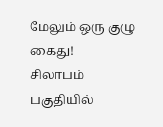மேலும் ஒரு குழு கைது!
சிலாபம் பகுதியில்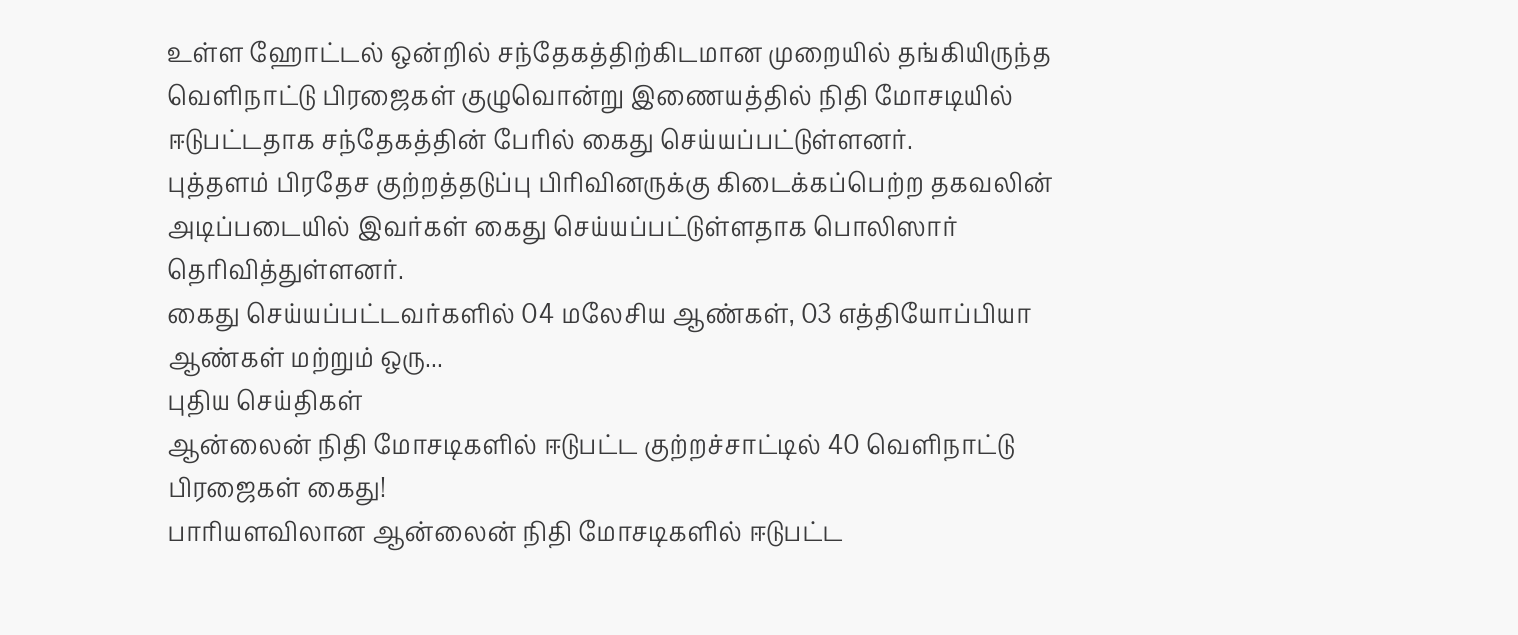உள்ள ஹோட்டல் ஒன்றில் சந்தேகத்திற்கிடமான முறையில் தங்கியிருந்த வெளிநாட்டு பிரஜைகள் குழுவொன்று இணையத்தில் நிதி மோசடியில் ஈடுபட்டதாக சந்தேகத்தின் பேரில் கைது செய்யப்பட்டுள்ளனர்.
புத்தளம் பிரதேச குற்றத்தடுப்பு பிரிவினருக்கு கிடைக்கப்பெற்ற தகவலின் அடிப்படையில் இவர்கள் கைது செய்யப்பட்டுள்ளதாக பொலிஸார் தெரிவித்துள்ளனர்.
கைது செய்யப்பட்டவர்களில் 04 மலேசிய ஆண்கள், 03 எத்தியோப்பியா ஆண்கள் மற்றும் ஒரு...
புதிய செய்திகள்
ஆன்லைன் நிதி மோசடிகளில் ஈடுபட்ட குற்றச்சாட்டில் 40 வெளிநாட்டு பிரஜைகள் கைது!
பாரியளவிலான ஆன்லைன் நிதி மோசடிகளில் ஈடுபட்ட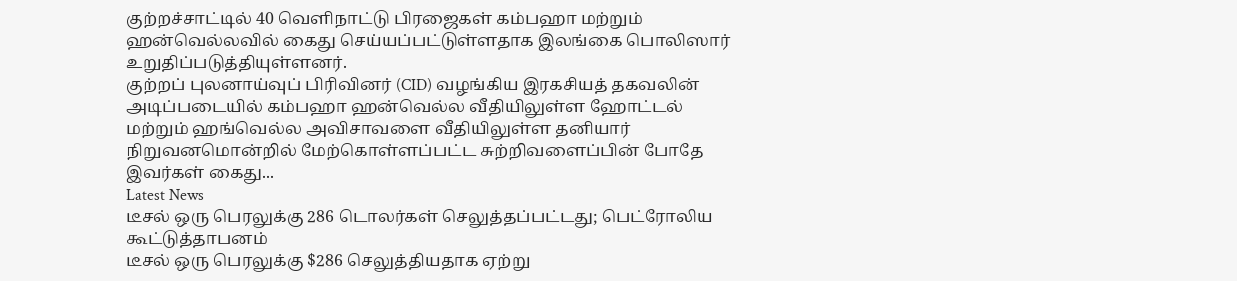குற்றச்சாட்டில் 40 வெளிநாட்டு பிரஜைகள் கம்பஹா மற்றும் ஹன்வெல்லவில் கைது செய்யப்பட்டுள்ளதாக இலங்கை பொலிஸார் உறுதிப்படுத்தியுள்ளனர்.
குற்றப் புலனாய்வுப் பிரிவினர் (CID) வழங்கிய இரகசியத் தகவலின் அடிப்படையில் கம்பஹா ஹன்வெல்ல வீதியிலுள்ள ஹோட்டல் மற்றும் ஹங்வெல்ல அவிசாவளை வீதியிலுள்ள தனியார் நிறுவனமொன்றில் மேற்கொள்ளப்பட்ட சுற்றிவளைப்பின் போதே இவர்கள் கைது...
Latest News
டீசல் ஒரு பெரலுக்கு 286 டொலர்கள் செலுத்தப்பட்டது; பெட்ரோலிய கூட்டுத்தாபனம்
டீசல் ஒரு பெரலுக்கு $286 செலுத்தியதாக ஏற்று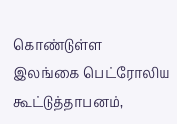கொண்டுள்ள இலங்கை பெட்ரோலிய கூட்டுத்தாபனம்,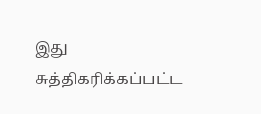இது சுத்திகரிக்கப்பட்ட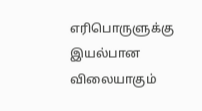எரிபொருளுக்கு இயல்பான விலையாகும்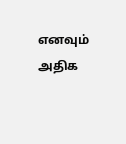எனவும் அதிக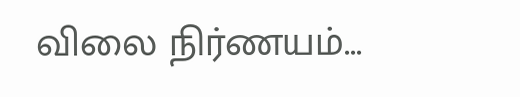விலை நிர்ணயம்...